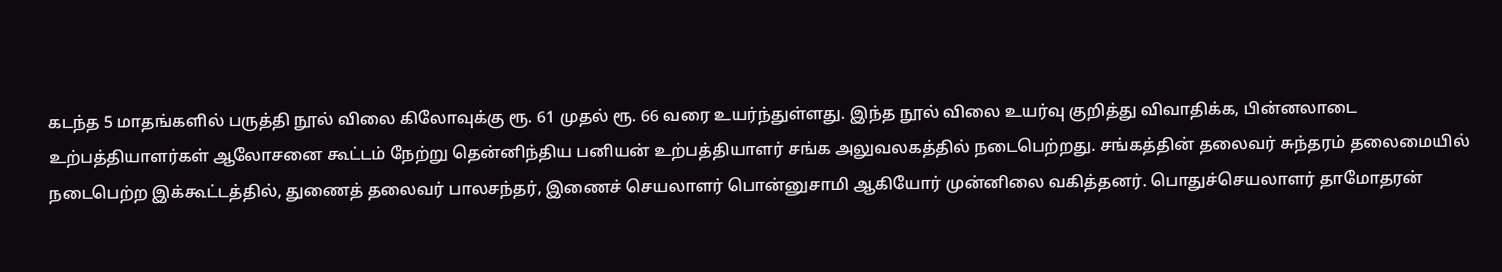கடந்த 5 மாதங்களில் பருத்தி நூல் விலை கிலோவுக்கு ரூ. 61 முதல் ரூ. 66 வரை உயர்ந்துள்ளது. இந்த நூல் விலை உயர்வு குறித்து விவாதிக்க, பின்னலாடை உற்பத்தியாளர்கள் ஆலோசனை கூட்டம் நேற்று தென்னிந்திய பனியன் உற்பத்தியாளர் சங்க அலுவலகத்தில் நடைபெற்றது. சங்கத்தின் தலைவர் சுந்தரம் தலைமையில் நடைபெற்ற இக்கூட்டத்தில், துணைத் தலைவர் பாலசந்தர், இணைச் செயலாளர் பொன்னுசாமி ஆகியோர் முன்னிலை வகித்தனர். பொதுச்செயலாளர் தாமோதரன்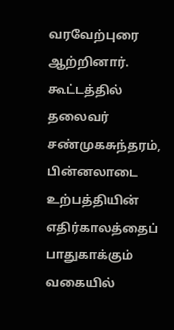வரவேற்புரை ஆற்றினார். கூட்டத்தில் தலைவர் சண்முகசுந்தரம், பின்னலாடை உற்பத்தியின் எதிர்காலத்தைப் பாதுகாக்கும் வகையில்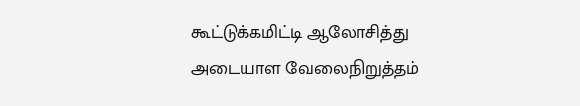கூட்டுக்கமிட்டி ஆலோசித்து அடையாள வேலைநிறுத்தம்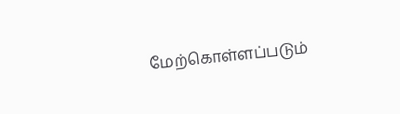மேற்கொள்ளப்படும்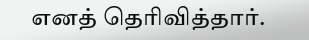எனத் தெரிவித்தார்.